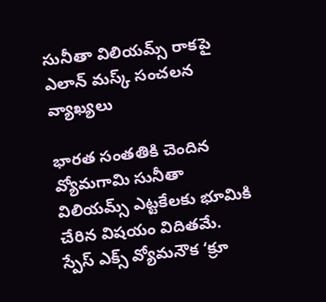సునీతా విలియమ్స్ రాకపై ఎలాన్ మస్క్ సంచలన వ్యాఖ్యలు

భారత సంతతికి చెందిన వ్యోమగామి సునీతా విలియమ్స్ ఎట్టకేలకు భూమికి చేరిన విషయం విదితమే. స్పేస్ ఎక్స్ వ్యోమనౌక ‘క్రూ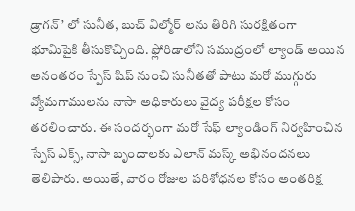డ్రాగన్’ లో సునీత, బుచ్ విల్మోర్‌ లను తిరిగి సురక్షితంగా భూమిపైకి తీసుకొచ్చింది. ఫ్లోరిడాలోని సముద్రంలో ల్యాండ్ అయిన అనంతరం స్పేస్ షిప్ నుంచి సునీతతో పాటు మరో ముగ్గురు వ్యోమగాములను నాసా అధికారులు వైద్య పరీక్షల కోసం తరలించారు. ఈ సందర్భంగా మరో సేఫ్ ల్యాండింగ్ నిర్వహించిన స్పేస్ ఎక్స్, నాసా బృందాలకు ఎలాన్ మస్క్ అభినందనలు తెలిపారు. అయితే, వారం రోజుల పరిశోధనల కోసం అంతరిక్ష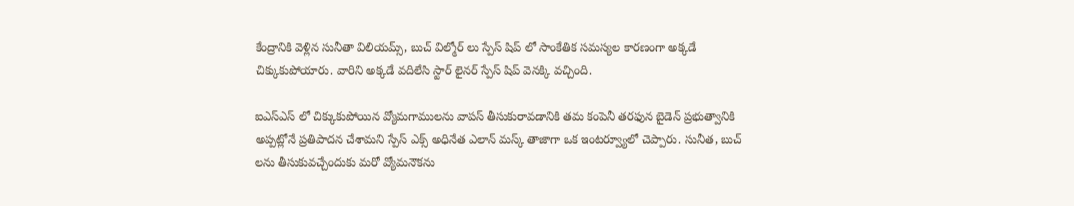కేంద్రానికి వెళ్లిన సునీతా విలియమ్స్, బుచ్ విల్మోర్‌ లు స్పేస్ షిప్ లో సాంకేతిక సమస్యల కారణంగా అక్కడే చిక్కుకుపోయారు. వారిని అక్కడే వదిలేసి స్టార్ లైనర్ స్పేస్ షిప్ వెనక్కి వచ్చింది.

ఐఎస్ఎస్ లో చిక్కుకుపోయిన వ్యోమగాములను వాపస్ తీసుకురావడానికి తమ కంపెనీ తరఫున బైడెన్ ప్రభుత్వానికి అప్పట్లోనే ప్రతిపాదన చేశామని స్పేస్ ఎక్స్ అధినేత ఎలాన్ మస్క్ తాజాగా ఒక ఇంటర్వ్యూలో చెప్పారు. సునీత, బుచ్ లను తీసుకువచ్చేందుకు మరో వ్యోమనౌకను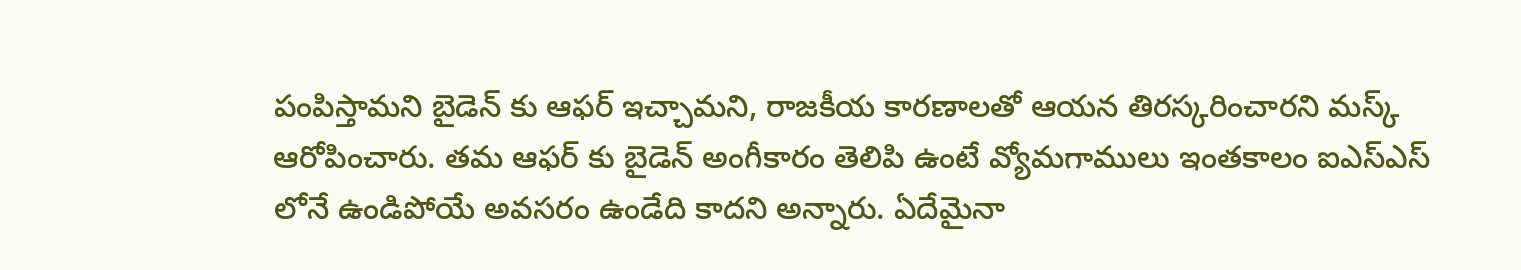పంపిస్తామని బైడెన్ కు ఆఫర్ ఇచ్చామని, రాజకీయ కారణాలతో ఆయన తిరస్కరించారని మస్క్ ఆరోపించారు. తమ ఆఫర్ కు బైడెన్ అంగీకారం తెలిపి ఉంటే వ్యోమగాములు ఇంతకాలం ఐఎస్ఎస్ లోనే ఉండిపోయే అవసరం ఉండేది కాదని అన్నారు. ఏదేమైనా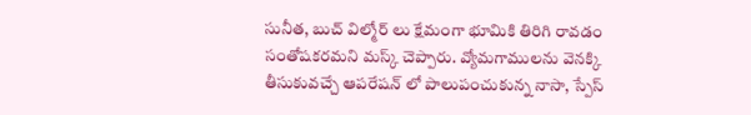సునీత, బుచ్ విల్మోర్‌ లు క్షేమంగా భూమికి తిరిగి రావడం సంతోషకరమని మస్క్ చెప్పారు. వ్యోమగాములను వెనక్కి తీసుకువచ్చే ఆపరేషన్ లో పాలుపంచుకున్న నాసా, స్పేస్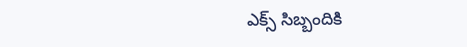ఎక్స్ సిబ్బందికి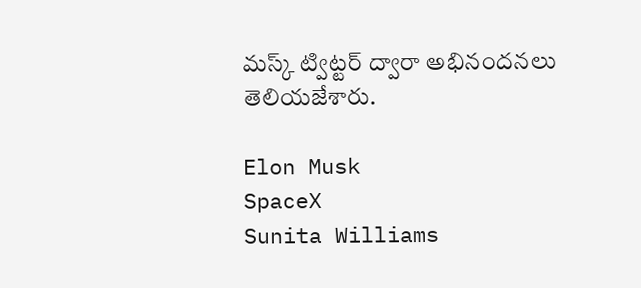మస్క్ ట్విట్టర్ ద్వారా అభినందనలు తెలియజేశారు.

Elon Musk
SpaceX
Sunita Williams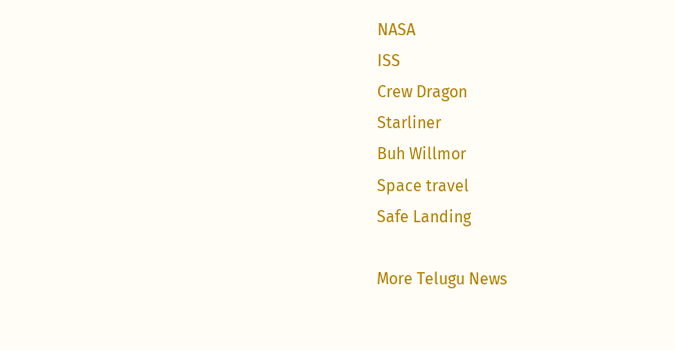NASA
ISS
Crew Dragon
Starliner
Buh Willmor
Space travel
Safe Landing

More Telugu News